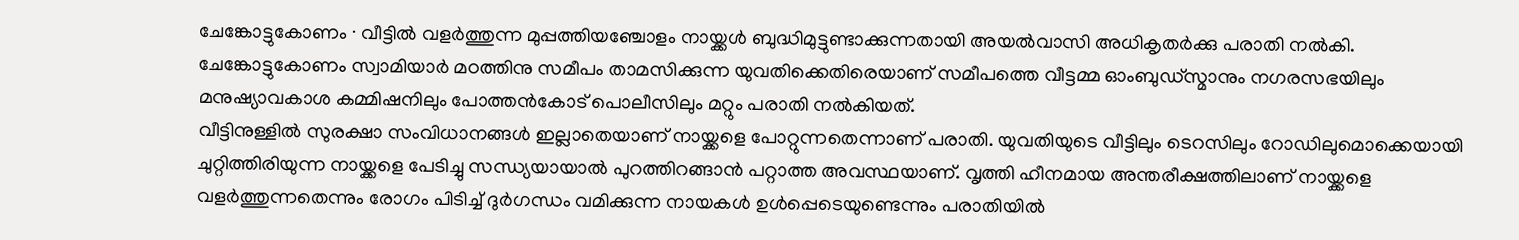ചേങ്കോട്ടുകോണം ∙ വീട്ടിൽ വളർത്തുന്ന മുപ്പത്തിയഞ്ചോളം നായ്ക്കൾ ബുദ്ധിമുട്ടുണ്ടാക്കുന്നതായി അയൽവാസി അധികൃതർക്കു പരാതി നൽകി. ചേങ്കോട്ടുകോണം സ്വാമിയാർ മഠത്തിനു സമീപം താമസിക്കുന്ന യുവതിക്കെതിരെയാണ് സമീപത്തെ വീട്ടമ്മ ഓംബുഡ്സ്മാനും നഗരസഭയിലും മനുഷ്യാവകാശ കമ്മിഷനിലും പോത്തൻകോട് പൊലീസിലും മറ്റും പരാതി നൽകിയത്.
വീട്ടിനുള്ളിൽ സുരക്ഷാ സംവിധാനങ്ങൾ ഇല്ലാതെയാണ് നായ്ക്കളെ പോറ്റുന്നതെന്നാണ് പരാതി. യുവതിയുടെ വീട്ടിലും ടെറസിലും റോഡിലുമൊക്കെയായി ചുറ്റിത്തിരിയുന്ന നായ്ക്കളെ പേടിച്ചു സന്ധ്യയായാൽ പുറത്തിറങ്ങാൻ പറ്റാത്ത അവസ്ഥയാണ്. വൃത്തി ഹീനമായ അന്തരീക്ഷത്തിലാണ് നായ്ക്കളെ വളർത്തുന്നതെന്നും രോഗം പിടിച്ച് ദുർഗന്ധം വമിക്കുന്ന നായകൾ ഉൾപ്പെടെയുണ്ടെന്നും പരാതിയിൽ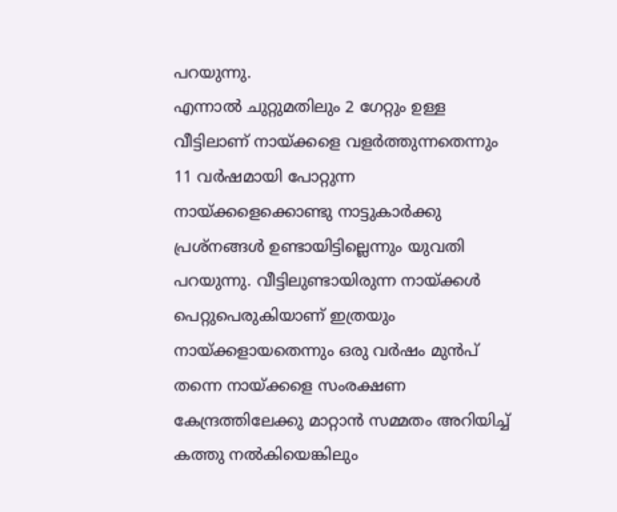പറയുന്നു.
എന്നാൽ ചുറ്റുമതിലും 2 ഗേറ്റും ഉള്ള വീട്ടിലാണ് നായ്ക്കളെ വളർത്തുന്നതെന്നും 11 വർഷമായി പോറ്റുന്ന നായ്ക്കളെക്കൊണ്ടു നാട്ടുകാർക്കു പ്രശ്നങ്ങൾ ഉണ്ടായിട്ടില്ലെന്നും യുവതി പറയുന്നു. വീട്ടിലുണ്ടായിരുന്ന നായ്ക്കൾ പെറ്റുപെരുകിയാണ് ഇത്രയും നായ്ക്കളായതെന്നും ഒരു വർഷം മുൻപ് തന്നെ നായ്ക്കളെ സംരക്ഷണ കേന്ദ്രത്തിലേക്കു മാറ്റാൻ സമ്മതം അറിയിച്ച് കത്തു നൽകിയെങ്കിലും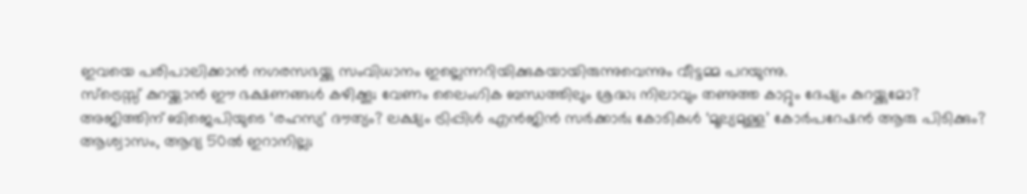ഇവയെ പരിപാലിക്കാൻ നഗരസഭയ്ക്കു സംവിധാനം ഇല്ലെന്നറിയിക്കുകയായിരുന്നുവെന്നും വീട്ടമ്മ പറയുന്നു.
സ്ട്രെസ്സ് കുറയ്ക്കാൻ ഈ ഭക്ഷണങ്ങൾ കഴിക്കൂ; വേണം ലൈംഗിക ബന്ധത്തിലും ശ്രദ്ധ; നിലാവും തണുത്ത കാറ്റും ദേഷ്യം കുറയ്ക്കുമോ?
അജിത്തിന് ബിജെപിയുടെ ‘രഹസ്യ’ ദൗത്യം? ലക്ഷ്യം ട്രിപ്പിൾ എൻജിൻ സർക്കാർ; കോടികൾ ‘മൂല്യമുള്ള’ കോർപറേഷൻ ആരു പിടിക്കും?
ആശ്വാസം, ആദ്യ 50ൽ ഇറാനില്ല;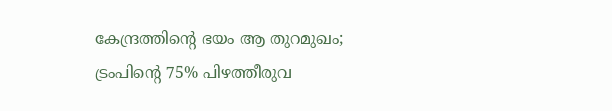കേന്ദ്രത്തിന്റെ ഭയം ആ തുറമുഖം; ട്രംപിന്റെ 75% പിഴത്തീരുവ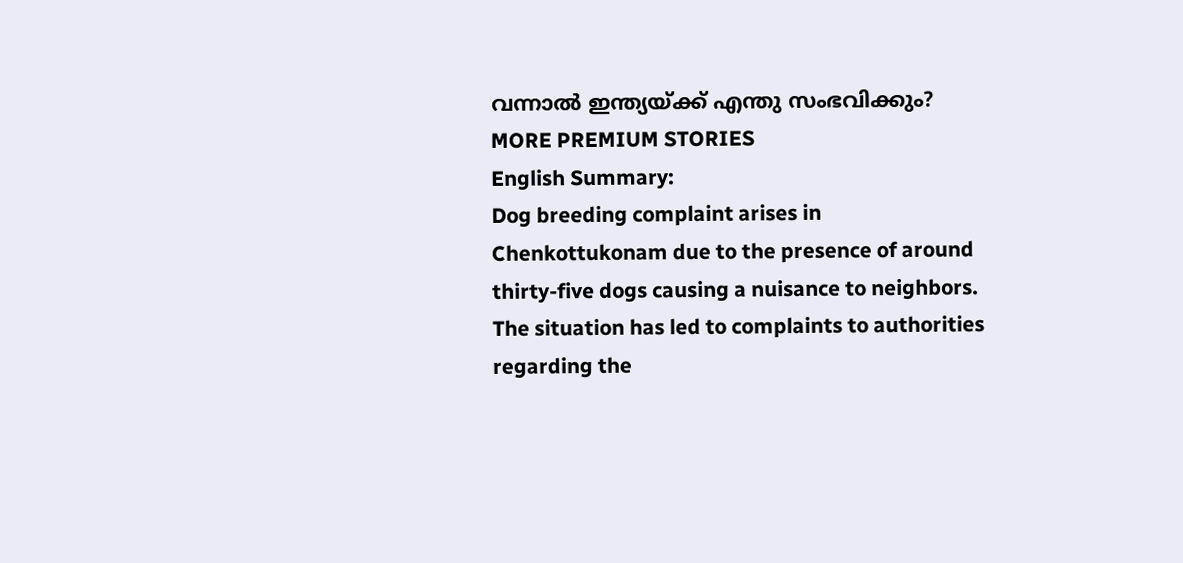വന്നാൽ ഇന്ത്യയ്ക്ക് എന്തു സംഭവിക്കും?
MORE PREMIUM STORIES
English Summary:
Dog breeding complaint arises in Chenkottukonam due to the presence of around thirty-five dogs causing a nuisance to neighbors. The situation has led to complaints to authorities regarding the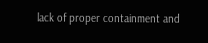lack of proper containment and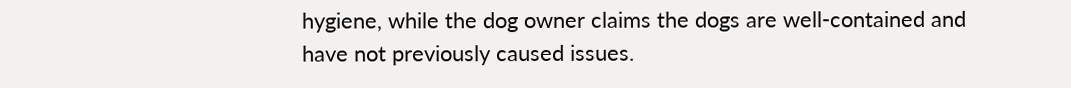hygiene, while the dog owner claims the dogs are well-contained and have not previously caused issues.